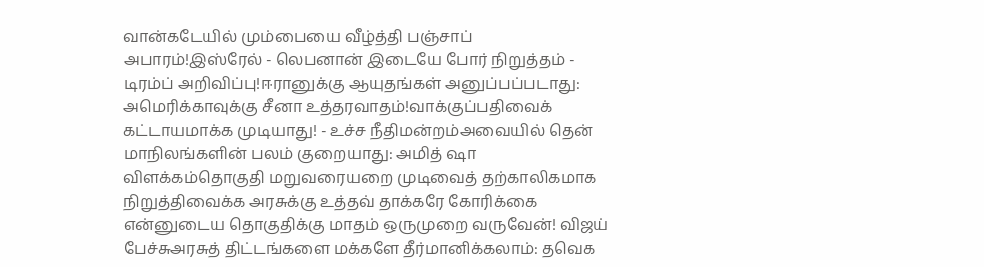வான்கடேயில் மும்பையை வீழ்த்தி பஞ்சாப் அபாரம்!இஸ்ரேல் - லெபனான் இடையே போர் நிறுத்தம் - டிரம்ப் அறிவிப்பு!ஈரானுக்கு ஆயுதங்கள் அனுப்பப்படாது: அமெரிக்காவுக்கு சீனா உத்தரவாதம்!வாக்குப்பதிவைக் கட்டாயமாக்க முடியாது! - உச்ச நீதிமன்றம்அவையில் தென் மாநிலங்களின் பலம் குறையாது: அமித் ஷா விளக்கம்தொகுதி மறுவரையறை முடிவைத் தற்காலிகமாக நிறுத்திவைக்க அரசுக்கு உத்தவ் தாக்கரே கோரிக்கை என்னுடைய தொகுதிக்கு மாதம் ஒருமுறை வருவேன்! விஜய் பேச்சுஅரசுத் திட்டங்களை மக்களே தீர்மானிக்கலாம்: தவெக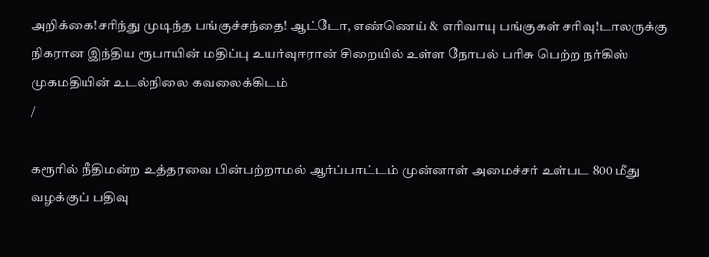அறிக்கை!சரிந்து முடிந்த பங்குச்சந்தை! ஆட்டோ, எண்ணெய் & எரிவாயு பங்குகள் சரிவு!டாலருக்கு நிகரான இந்திய ரூபாயின் மதிப்பு உயர்வுஈரான் சிறையில் உள்ள நோபல் பரிசு பெற்ற நர்கிஸ் முகமதியின் உடல்நிலை கவலைக்கிடம்
/

கரூரில் நீதிமன்ற உத்தரவை பின்பற்றாமல் ஆர்ப்பாட்டம் முன்னாள் அமைச்சர் உள்பட 800 மீது வழக்குப் பதிவு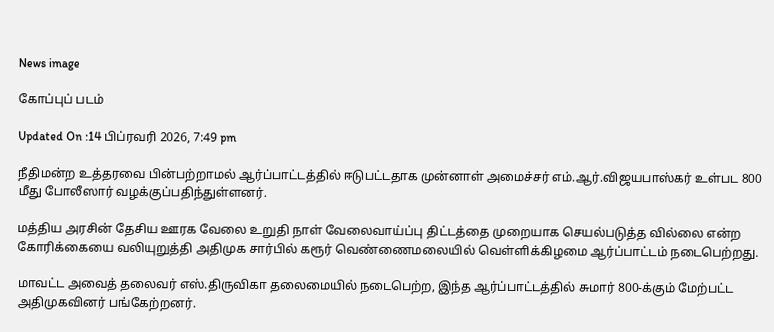News image

கோப்புப் படம்

Updated On :14 பிப்ரவரி 2026, 7:49 pm

நீதிமன்ற உத்தரவை பின்பற்றாமல் ஆர்ப்பாட்டத்தில் ஈடுபட்டதாக முன்னாள் அமைச்சர் எம்.ஆர்.விஜயபாஸ்கர் உள்பட 800 மீது போலீஸார் வழக்குப்பதிந்துள்ளனர்.

மத்திய அரசின் தேசிய ஊரக வேலை உறுதி நாள் வேலைவாய்ப்பு திட்டத்தை முறையாக செயல்படுத்த வில்லை என்ற கோரிக்கையை வலியுறுத்தி அதிமுக சார்பில் கரூர் வெண்ணைமலையில் வெள்ளிக்கிழமை ஆர்ப்பாட்டம் நடைபெற்றது.

மாவட்ட அவைத் தலைவர் எஸ்.திருவிகா தலைமையில் நடைபெற்ற, இந்த ஆர்ப்பாட்டத்தில் சுமார் 800-க்கும் மேற்பட்ட அதிமுகவினர் பங்கேற்றனர்.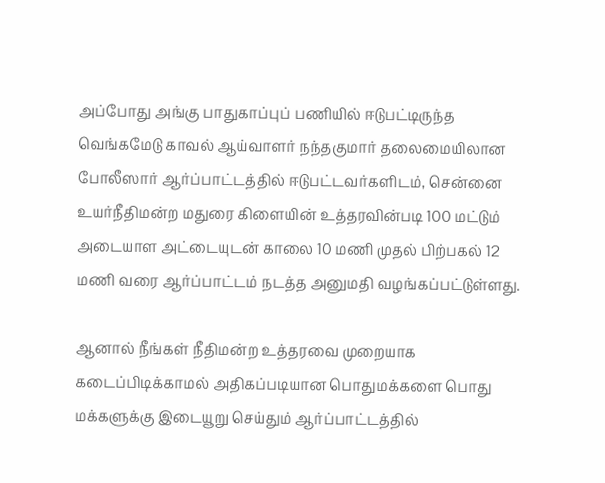அப்போது அங்கு பாதுகாப்புப் பணியில் ஈடுபட்டிருந்த வெங்கமேடு காவல் ஆய்வாளர் நந்தகுமார் தலைமையிலான போலீஸார் ஆர்ப்பாட்டத்தில் ஈடுபட்டவர்களிடம், சென்னை உயர்நீதிமன்ற மதுரை கிளையின் உத்தரவின்படி 100 மட்டும் அடையாள அட்டையுடன் காலை 10 மணி முதல் பிற்பகல் 12 மணி வரை ஆர்ப்பாட்டம் நடத்த அனுமதி வழங்கப்பட்டுள்ளது.

ஆனால் நீங்கள் நீதிமன்ற உத்தரவை முறையாக கடைப்பிடிக்காமல் அதிகப்படியான பொதுமக்களை பொது மக்களுக்கு இடையூறு செய்தும் ஆர்ப்பாட்டத்தில்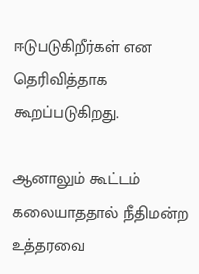ஈடுபடுகிறீர்கள் என தெரிவித்தாக கூறப்படுகிறது.

ஆனாலும் கூட்டம் கலையாததால் நீதிமன்ற உத்தரவை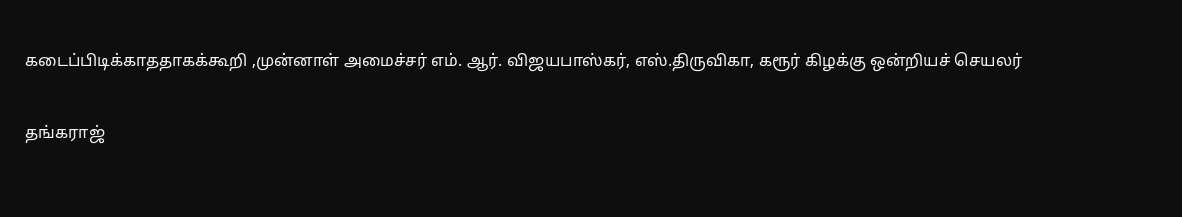கடைப்பிடிக்காததாகக்கூறி ,முன்னாள் அமைச்சர் எம். ஆர். விஜயபாஸ்கர், எஸ்.திருவிகா, கரூர் கிழக்கு ஒன்றியச் செயலர்

தங்கராஜ்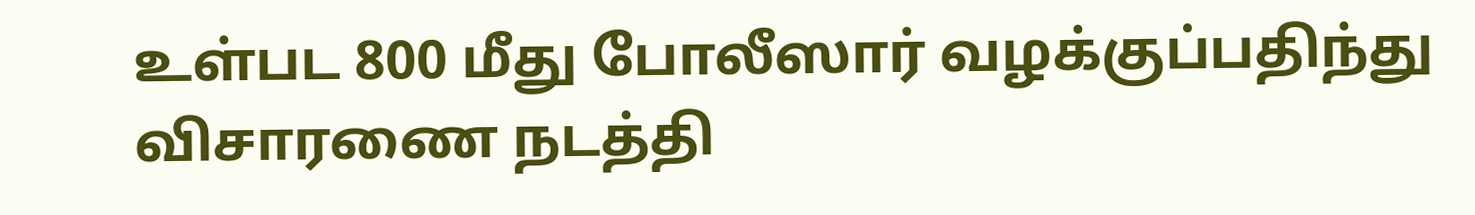உள்பட 800 மீது போலீஸார் வழக்குப்பதிந்து விசாரணை நடத்தி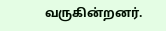வருகின்றனர்.